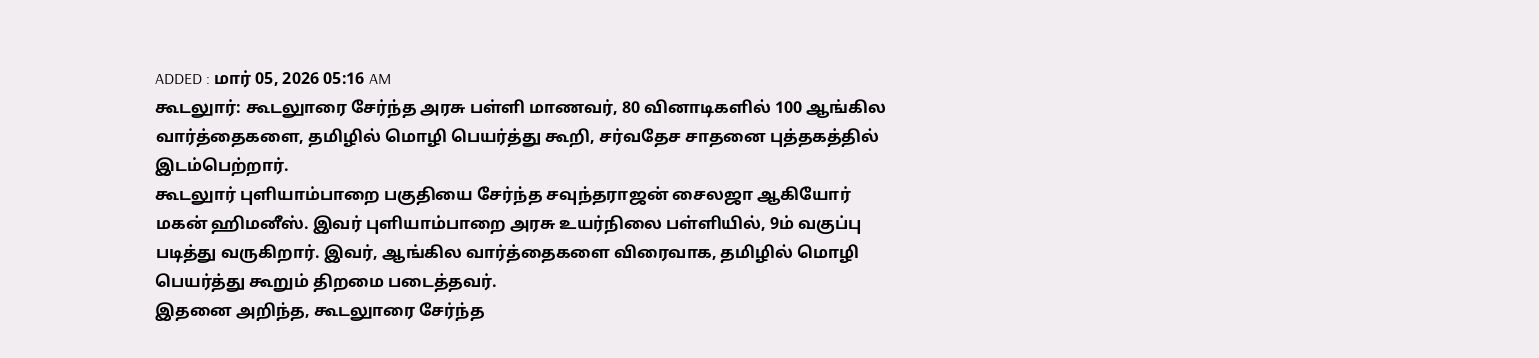ADDED : மார் 05, 2026 05:16 AM
கூடலுார்: கூடலுாரை சேர்ந்த அரசு பள்ளி மாணவர், 80 வினாடிகளில் 100 ஆங்கில வார்த்தைகளை, தமிழில் மொழி பெயர்த்து கூறி, சர்வதேச சாதனை புத்தகத்தில் இடம்பெற்றார்.
கூடலுார் புளியாம்பாறை பகுதியை சேர்ந்த சவுந்தராஜன் சைலஜா ஆகியோர் மகன் ஹிமனீஸ். இவர் புளியாம்பாறை அரசு உயர்நிலை பள்ளியில், 9ம் வகுப்பு படித்து வருகிறார். இவர், ஆங்கில வார்த்தைகளை விரைவாக, தமிழில் மொழி பெயர்த்து கூறும் திறமை படைத்தவர்.
இதனை அறிந்த, கூடலுாரை சேர்ந்த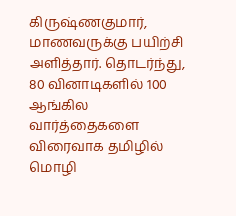கிருஷ்ணகுமார், மாணவருக்கு பயிற்சி அளித்தார். தொடர்ந்து, 80 வினாடிகளில் 100 ஆங்கில வார்த்தைகளை விரைவாக தமிழில் மொழி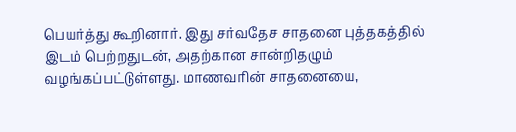பெயர்த்து கூறினார். இது சர்வதேச சாதனை புத்தகத்தில் இடம் பெற்றதுடன், அதற்கான சான்றிதழும் வழங்கப்பட்டுள்ளது. மாணவரின் சாதனையை,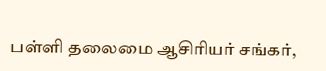பள்ளி தலைமை ஆசிரியர் சங்கர்,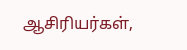ஆசிரியர்கள்,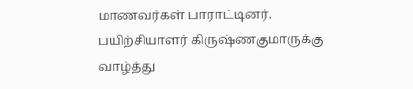மாணவர்கள் பாராட்டினர். பயிற்சியாளர் கிருஷ்ணகுமாருக்கு வாழ்த்து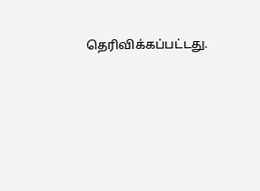தெரிவிக்கப்பட்டது.